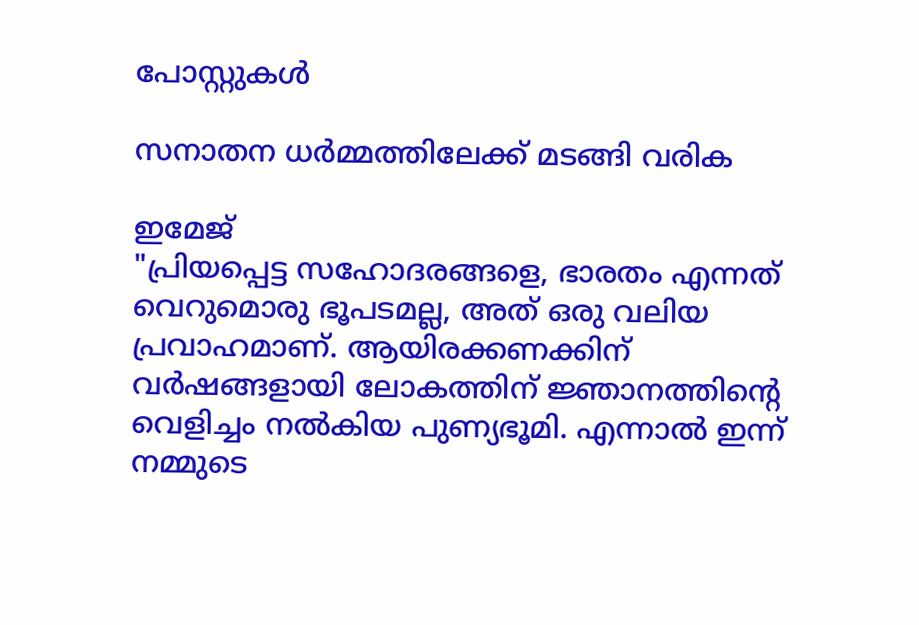പോസ്റ്റുകള്‍

സനാതന ധർമ്മത്തിലേക്ക് മടങ്ങി വരിക

ഇമേജ്
"പ്രിയപ്പെട്ട സഹോദരങ്ങളെ, ഭാരതം എന്നത് വെറുമൊരു ഭൂപടമല്ല, അത് ഒരു വലിയ പ്രവാഹമാണ്. ആയിരക്കണക്കിന് വർഷങ്ങളായി ലോകത്തിന് ജ്ഞാനത്തിന്റെ വെളിച്ചം നൽകിയ പുണ്യഭൂമി. എന്നാൽ ഇന്ന് നമ്മുടെ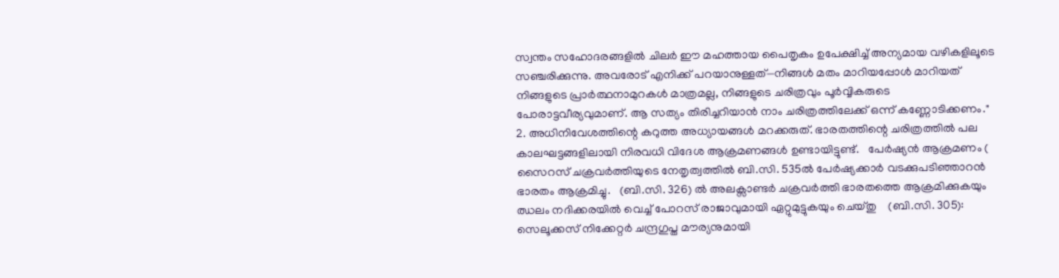സ്വന്തം സഹോദരങ്ങളിൽ ചിലർ ഈ മഹത്തായ പൈതൃകം ഉപേക്ഷിച്ച് അന്യമായ വഴികളിലൂടെ സഞ്ചരിക്കുന്നു. അവരോട് എനിക്ക് പറയാനുള്ളത്—നിങ്ങൾ മതം മാറിയപ്പോൾ മാറിയത് നിങ്ങളുടെ പ്രാർത്ഥനാമുറകൾ മാത്രമല്ല, നിങ്ങളുടെ ചരിത്രവും പൂർവ്വികരുടെ പോരാട്ടവീര്യവുമാണ്. ആ സത്യം തിരിച്ചറിയാൻ നാം ചരിത്രത്തിലേക്ക് ഒന്ന് കണ്ണോടിക്കണം." 2. അധിനിവേശത്തിന്റെ കറുത്ത അധ്യായങ്ങൾ മറക്കരുത്. ഭാരതത്തിന്റെ ചരിത്രത്തിൽ പല കാലഘട്ടങ്ങളിലായി നിരവധി വിദേശ ആക്രമണങ്ങൾ ഉണ്ടായിട്ടുണ്ട്.   പേർഷ്യൻ ആക്രമണം ( സൈറസ് ചക്രവർത്തിയുടെ നേതൃത്വത്തിൽ ബി.സി. 535ൽ പേർഷ്യക്കാർ വടക്കുപടിഞ്ഞാറൻ ഭാരതം ആക്രമിച്ചു.   (ബി.സി. 326) ൽ അലക്സാണ്ടർ ചക്രവർത്തി ഭാരതത്തെ ആക്രമിക്കുകയും ഝലം നദിക്കരയിൽ വെച്ച് പോറസ് രാജാവുമായി ഏറ്റുമുട്ടുകയും ചെയ്തു    (ബി.സി. 305): സെലൂക്കസ് നിക്കേറ്റർ ചന്ദ്രഗുപ്ത മൗര്യനുമായി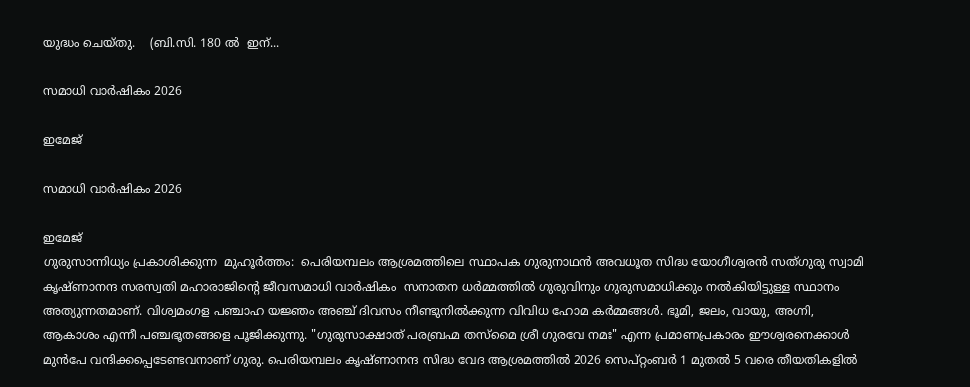യുദ്ധം ചെയ്തു.    (ബി.സി. 180 ൽ  ഇന്...

സമാധി വാർഷികം 2026

ഇമേജ്

സമാധി വാർഷികം 2026

ഇമേജ്
ഗുരുസാന്നിധ്യം പ്രകാശിക്കുന്ന  മുഹൂർത്തം:  പെരിയമ്പലം ആശ്രമത്തിലെ സ്ഥാപക ഗുരുനാഥൻ അവധൂത സിദ്ധ യോഗീശ്വരൻ സത്ഗുരു സ്വാമി കൃഷ്ണാനന്ദ സരസ്വതി മഹാരാജിൻ്റെ ജീവസമാധി വാർഷികം  സനാതന ധർമ്മത്തിൽ ഗുരുവിനും ഗുരുസമാധിക്കും നൽകിയിട്ടുള്ള സ്ഥാനം അത്യുന്നതമാണ്. വിശ്വമംഗള പഞ്ചാഹ യജ്ഞം അഞ്ച് ദിവസം നീണ്ടുനിൽക്കുന്ന വിവിധ ഹോമ കർമ്മങ്ങൾ. ഭൂമി, ജലം, വായു, അഗ്നി, ആകാശം എന്നീ പഞ്ചഭൂതങ്ങളെ പൂജിക്കുന്നു. "ഗുരുസാക്ഷാത് പരബ്രഹ്മ തസ്മൈ ശ്രീ ഗുരവേ നമഃ" എന്ന പ്രമാണപ്രകാരം ഈശ്വരനെക്കാൾ മുൻപേ വന്ദിക്കപ്പെടേണ്ടവനാണ് ഗുരു. പെരിയമ്പലം കൃഷ്ണാനന്ദ സിദ്ധ വേദ ആശ്രമത്തിൽ 2026 സെപ്റ്റംബർ 1 മുതൽ 5 വരെ തീയതികളിൽ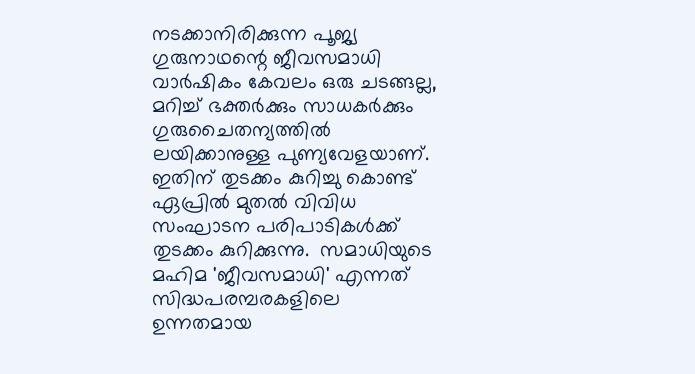നടക്കാനിരിക്കുന്ന പൂജ്യ ഗുരുനാഥന്റെ ജീവസമാധി വാർഷികം കേവലം ഒരു ചടങ്ങല്ല, മറിച്ച് ഭക്തർക്കും സാധകർക്കും ഗുരുചൈതന്യത്തിൽ ലയിക്കാനുള്ള പുണ്യവേളയാണ്. ഇതിന് തുടക്കം കുറിച്ചു കൊണ്ട്  ഏപ്രിൽ മുതൽ വിവിധ സംഘാടന പരിപാടികൾക്ക് തുടക്കം കുറിക്കുന്നു.  സമാധിയുടെ മഹിമ 'ജീവസമാധി' എന്നത് സിദ്ധപരമ്പരകളിലെ ഉന്നതമായ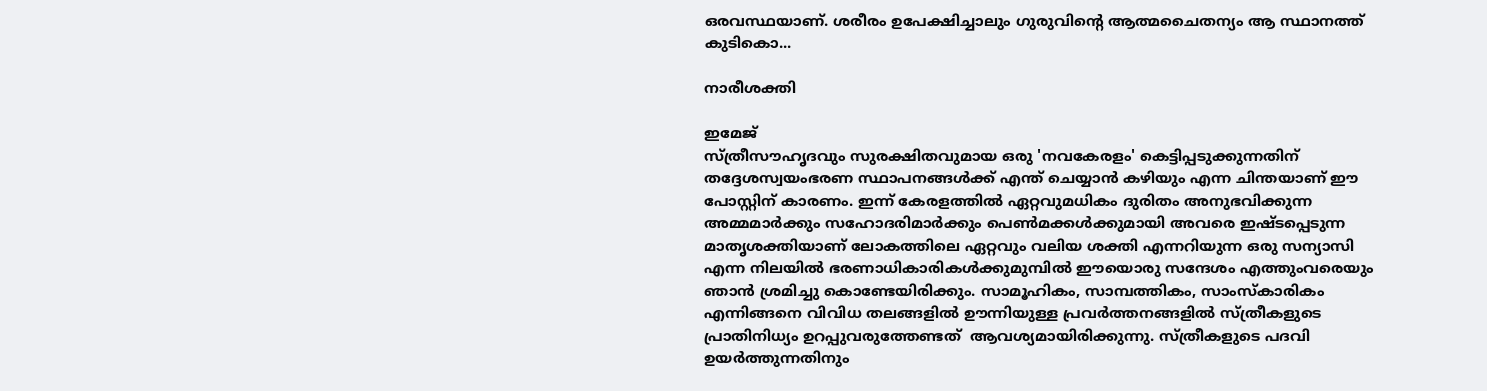ഒരവസ്ഥയാണ്. ശരീരം ഉപേക്ഷിച്ചാലും ഗുരുവിന്റെ ആത്മചൈതന്യം ആ സ്ഥാനത്ത് കുടികൊ...

നാരീശക്തി

ഇമേജ്
സ്ത്രീസൗഹൃദവും സുരക്ഷിതവുമായ ഒരു 'നവകേരളം' കെട്ടിപ്പടുക്കുന്നതിന് തദ്ദേശസ്വയംഭരണ സ്ഥാപനങ്ങൾക്ക് എന്ത് ചെയ്യാൻ കഴിയും എന്ന ചിന്തയാണ് ഈ പോസ്റ്റിന് കാരണം. ഇന്ന് കേരളത്തിൽ ഏറ്റവുമധികം ദുരിതം അനുഭവിക്കുന്ന അമ്മമാർക്കും സഹോദരിമാർക്കും പെൺമക്കൾക്കുമായി അവരെ ഇഷ്ടപ്പെടുന്ന മാതൃശക്തിയാണ് ലോകത്തിലെ ഏറ്റവും വലിയ ശക്തി എന്നറിയുന്ന ഒരു സന്യാസി എന്ന നിലയിൽ ഭരണാധികാരികൾക്കുമുമ്പിൽ ഈയൊരു സന്ദേശം എത്തുംവരെയും ഞാൻ ശ്രമിച്ചു കൊണ്ടേയിരിക്കും. സാമൂഹികം, സാമ്പത്തികം, സാംസ്കാരികം എന്നിങ്ങനെ വിവിധ തലങ്ങളിൽ ഊന്നിയുള്ള പ്രവർത്തനങ്ങളിൽ സ്ത്രീകളുടെ പ്രാതിനിധ്യം ഉറപ്പുവരുത്തേണ്ടത്  ആവശ്യമായിരിക്കുന്നു. സ്ത്രീകളുടെ പദവി ഉയർത്തുന്നതിനും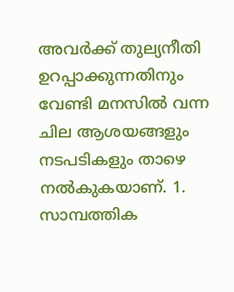അവർക്ക് തുല്യനീതി ഉറപ്പാക്കുന്നതിനും വേണ്ടി മനസിൽ വന്ന ചില ആശയങ്ങളും നടപടികളും താഴെ നൽകുകയാണ്. 1. സാമ്പത്തിക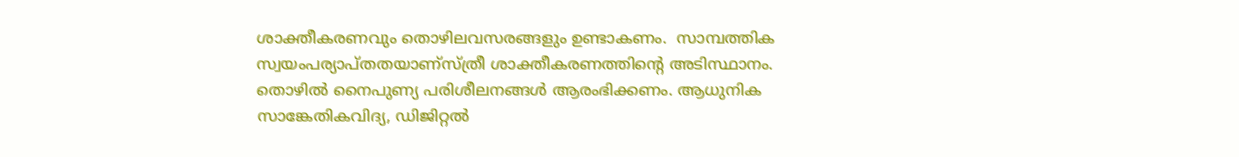ശാക്തീകരണവും തൊഴിലവസരങ്ങളും ഉണ്ടാകണം.  സാമ്പത്തിക സ്വയംപര്യാപ്തതയാണ്സ്ത്രീ ശാക്തീകരണത്തിന്റെ അടിസ്ഥാനം.   തൊഴിൽ നൈപുണ്യ പരിശീലനങ്ങൾ ആരംഭിക്കണം. ആധുനിക സാങ്കേതികവിദ്യ, ഡിജിറ്റൽ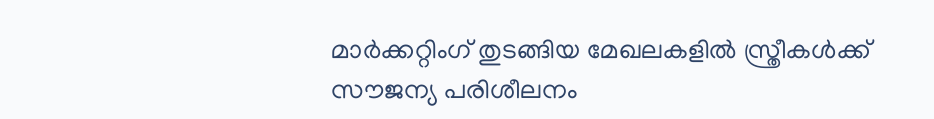മാർക്കറ്റിംഗ് തുടങ്ങിയ മേഖലകളിൽ സ്ത്രീകൾക്ക് സൗജന്യ പരിശീലനം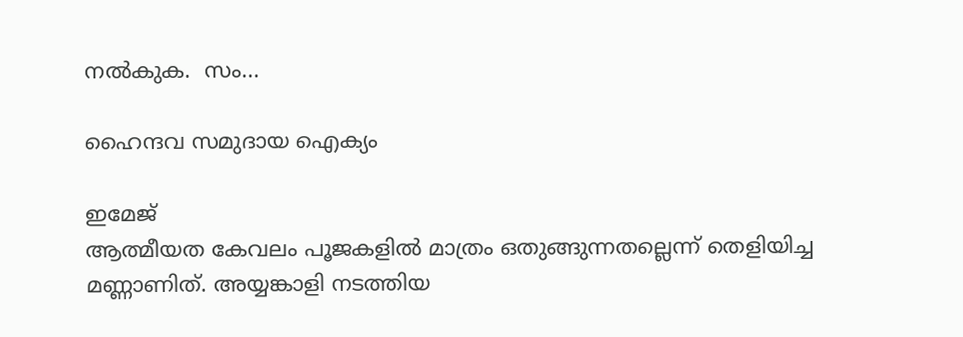നൽകുക.  സം...

ഹൈന്ദവ സമുദായ ഐക്യം

ഇമേജ്
ആത്മീയത കേവലം പൂജകളിൽ മാത്രം ഒതുങ്ങുന്നതല്ലെന്ന് തെളിയിച്ച മണ്ണാണിത്. അയ്യങ്കാളി നടത്തിയ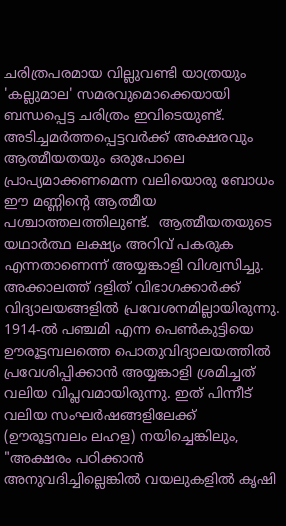ചരിത്രപരമായ വില്ലുവണ്ടി യാത്രയും 'കല്ലുമാല' സമരവുമൊക്കെയായി ബന്ധപ്പെട്ട ചരിത്രം ഇവിടെയുണ്ട്. അടിച്ചമർത്തപ്പെട്ടവർക്ക് അക്ഷരവും ആത്മീയതയും ഒരുപോലെ പ്രാപ്യമാക്കണമെന്ന വലിയൊരു ബോധം ഈ മണ്ണിൻ്റെ ആത്മീയ പശ്ചാത്തലത്തിലുണ്ട്.  ആത്മീയതയുടെ യഥാർത്ഥ ലക്ഷ്യം അറിവ് പകരുക എന്നതാണെന്ന് അയ്യങ്കാളി വിശ്വസിച്ചു. അക്കാലത്ത് ദളിത് വിഭാഗക്കാർക്ക് വിദ്യാലയങ്ങളിൽ പ്രവേശനമില്ലായിരുന്നു. 1914-ൽ പഞ്ചമി എന്ന പെൺകുട്ടിയെ ഊരൂട്ടമ്പലത്തെ പൊതുവിദ്യാലയത്തിൽ പ്രവേശിപ്പിക്കാൻ അയ്യങ്കാളി ശ്രമിച്ചത് വലിയ വിപ്ലവമായിരുന്നു. ഇത് പിന്നീട് വലിയ സംഘർഷങ്ങളിലേക്ക് (ഊരൂട്ടമ്പലം ലഹള) നയിച്ചെങ്കിലും, "അക്ഷരം പഠിക്കാൻ അനുവദിച്ചില്ലെങ്കിൽ വയലുകളിൽ കൃഷി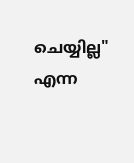ചെയ്യില്ല" എന്ന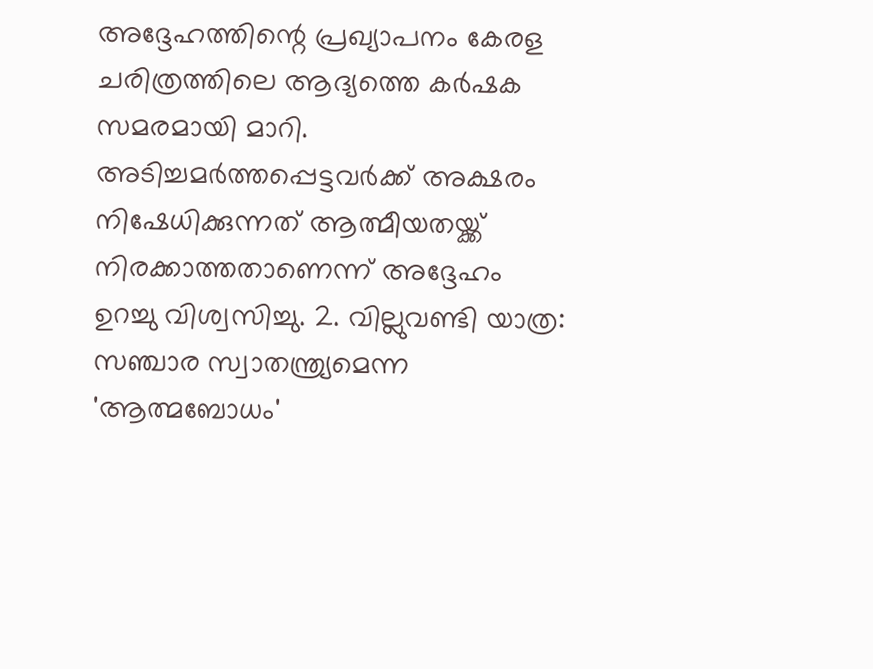അദ്ദേഹത്തിന്റെ പ്രഖ്യാപനം കേരള ചരിത്രത്തിലെ ആദ്യത്തെ കർഷക സമരമായി മാറി. അടിച്ചമർത്തപ്പെട്ടവർക്ക് അക്ഷരം നിഷേധിക്കുന്നത് ആത്മീയതയ്ക്ക് നിരക്കാത്തതാണെന്ന് അദ്ദേഹം ഉറച്ചു വിശ്വസിച്ചു. 2. വില്ലുവണ്ടി യാത്ര: സഞ്ചാര സ്വാതന്ത്ര്യമെന്ന 'ആത്മബോധം'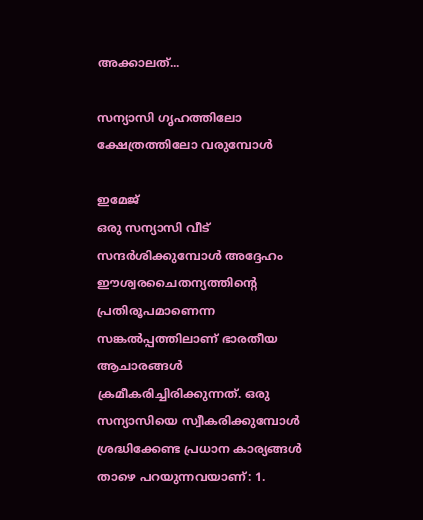അക്കാലത്...

സന്യാസി ഗൃഹത്തിലോ ക്ഷേത്രത്തിലോ വരുമ്പോൾ

ഇമേജ്
ഒരു സന്യാസി വീട് സന്ദർശിക്കുമ്പോൾ അദ്ദേഹം ഈശ്വരചൈതന്യത്തിന്റെ പ്രതിരൂപമാണെന്ന സങ്കൽപ്പത്തിലാണ് ഭാരതീയ ആചാരങ്ങൾ ക്രമീകരിച്ചിരിക്കുന്നത്. ഒരു സന്യാസിയെ സ്വീകരിക്കുമ്പോൾ ശ്രദ്ധിക്കേണ്ട പ്രധാന കാര്യങ്ങൾ താഴെ പറയുന്നവയാണ്: 1.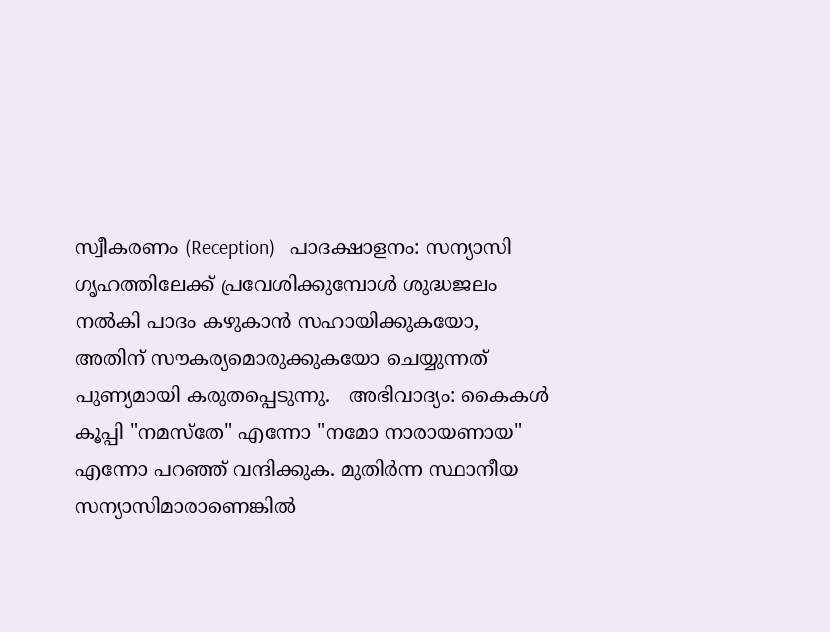സ്വീകരണം (Reception)   പാദക്ഷാളനം: സന്യാസി ഗൃഹത്തിലേക്ക് പ്രവേശിക്കുമ്പോൾ ശുദ്ധജലം നൽകി പാദം കഴുകാൻ സഹായിക്കുകയോ, അതിന് സൗകര്യമൊരുക്കുകയോ ചെയ്യുന്നത് പുണ്യമായി കരുതപ്പെടുന്നു.   അഭിവാദ്യം: കൈകൾ കൂപ്പി "നമസ്തേ" എന്നോ "നമോ നാരായണായ" എന്നോ പറഞ്ഞ് വന്ദിക്കുക. മുതിർന്ന സ്ഥാനീയ സന്യാസിമാരാണെങ്കിൽ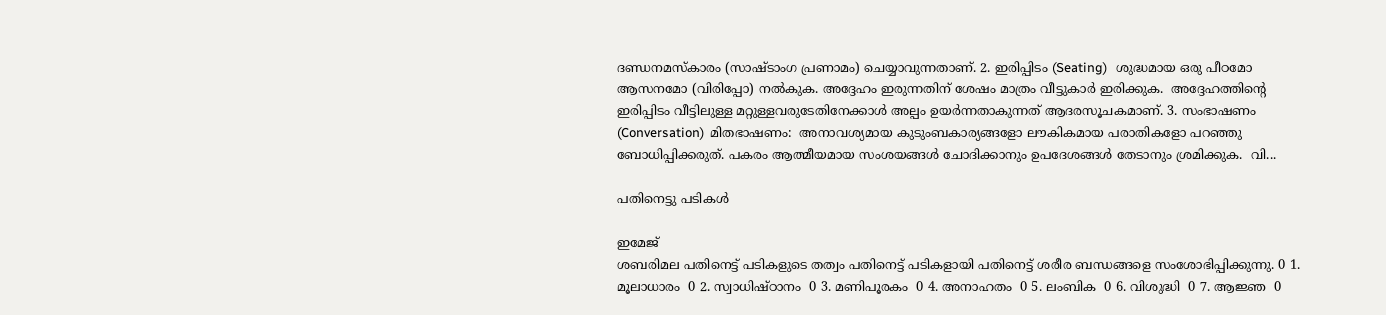ദണ്ഡനമസ്കാരം (സാഷ്ടാംഗ പ്രണാമം) ചെയ്യാവുന്നതാണ്. 2. ഇരിപ്പിടം (Seating)   ശുദ്ധമായ ഒരു പീഠമോ ആസനമോ (വിരിപ്പോ) നൽകുക. അദ്ദേഹം ഇരുന്നതിന് ശേഷം മാത്രം വീട്ടുകാർ ഇരിക്കുക.  അദ്ദേഹത്തിന്റെ ഇരിപ്പിടം വീട്ടിലുള്ള മറ്റുള്ളവരുടേതിനേക്കാൾ അല്പം ഉയർന്നതാകുന്നത് ആദരസൂചകമാണ്. 3. സംഭാഷണം (Conversation)  മിതഭാഷണം:  അനാവശ്യമായ കുടുംബകാര്യങ്ങളോ ലൗകികമായ പരാതികളോ പറഞ്ഞു ബോധിപ്പിക്കരുത്. പകരം ആത്മീയമായ സംശയങ്ങൾ ചോദിക്കാനും ഉപദേശങ്ങൾ തേടാനും ശ്രമിക്കുക.  വി...

പതിനെട്ടു പടികൾ

ഇമേജ്
ശബരിമല പതിനെട്ട് പടികളുടെ തത്വം പതിനെട്ട് പടികളായി പതിനെട്ട് ശരീര ബന്ധങ്ങളെ സംശോഭിപ്പിക്കുന്നു. 0 1. മൂലാധാരം  0 2. സ്വാധിഷ്ഠാനം  0 3. മണിപൂരകം  0 4. അനാഹതം  0 5. ലംബിക  0 6. വിശുദ്ധി  0 7. ആജ്ഞ  0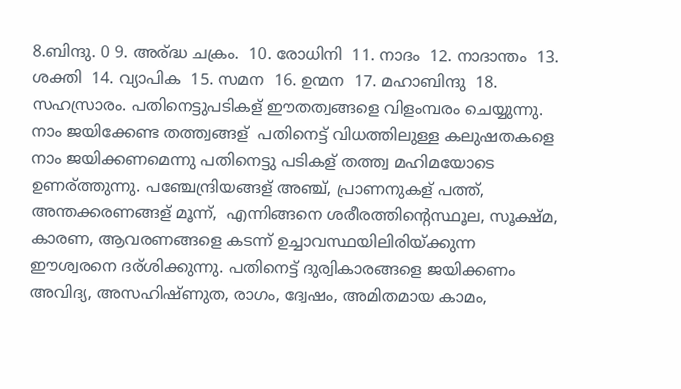8.ബിന്ദു. 0 9. അര്ദ്ധ ചക്രം.  10. രോധിനി  11. നാദം  12. നാദാന്തം  13. ശക്തി  14. വ്യാപിക  15. സമന  16. ഉന്മന  17. മഹാബിന്ദു  18. സഹസ്രാരം. പതിനെട്ടുപടികള് ഈതത്വങ്ങളെ വിളംമ്പരം ചെയ്യുന്നു.  നാം ജയിക്കേണ്ട തത്ത്വങ്ങള്  പതിനെട്ട് വിധത്തിലുള്ള കലുഷതകളെ നാം ജയിക്കണമെന്നു പതിനെട്ടു പടികള് തത്ത്വ മഹിമയോടെ ഉണര്ത്തുന്നു. പഞ്ചേന്ദ്രിയങ്ങള് അഞ്ച്, പ്രാണനുകള് പത്ത്,  അന്തക്കരണങ്ങള് മൂന്ന്,  എന്നിങ്ങനെ ശരീരത്തിന്റെസ്ഥൂല, സൂക്ഷ്മ, കാരണ, ആവരണങ്ങളെ കടന്ന് ഉച്ചാവസ്ഥയിലിരിയ്ക്കുന്ന ഈശ്വരനെ ദര്ശിക്കുന്നു. പതിനെട്ട് ദുര്വികാരങ്ങളെ ജയിക്കണം അവിദ്യ, അസഹിഷ്ണുത, രാഗം, ദ്വേഷം, അമിതമായ കാമം,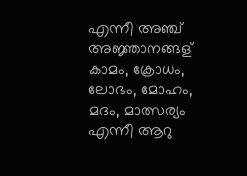എന്നീ അഞ്ച് അജ്ഞാനങ്ങള് കാമം, ക്രോധം, ലോഭം, മോഹം, മദം, മാത്സര്യം എന്നീ ആറു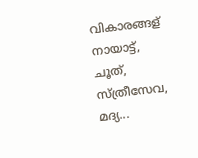വികാരങ്ങള് നായാട്ട്, ചൂത്, സ്ത്രീസേവ, മദ്യ...